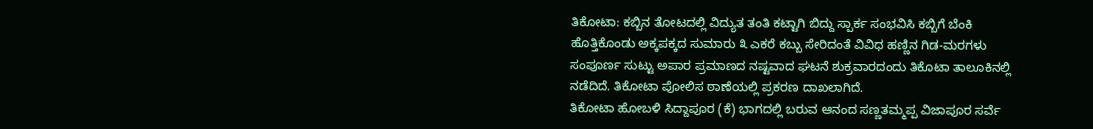ತಿಕೋಟಾ: ಕಬ್ಬಿನ ತೋಟದಲ್ಲಿ ವಿದ್ಯುತ ತಂತಿ ಕಟ್ಟಾಗಿ ಬಿದ್ದು ಸ್ಪಾರ್ಕ ಸಂಭವಿಸಿ ಕಬ್ಬಿಗೆ ಬೆಂಕಿ ಹೊತ್ತಿಕೊಂಡು ಅಕ್ಕಪಕ್ಕದ ಸುಮಾರು ೩ ಎಕರೆ ಕಬ್ಬು ಸೇರಿದಂತೆ ವಿವಿಧ ಹಣ್ಣಿನ ಗಿಡ-ಮರಗಳು ಸಂಪೂರ್ಣ ಸುಟ್ಟು ಅಪಾರ ಪ್ರಮಾಣದ ನಷ್ಟವಾದ ಘಟನೆ ಶುಕ್ರವಾರದಂದು ತಿಕೊಟಾ ತಾಲೂಕಿನಲ್ಲಿ ನಡೆದಿದೆ. ತಿಕೋಟಾ ಪೋಲಿಸ ಠಾಣೆಯಲ್ಲಿ ಪ್ರಕರಣ ದಾಖಲಾಗಿದೆ.
ತಿಕೋಟಾ ಹೋಬಳಿ ಸಿದ್ದಾಪೂರ (ಕೆ) ಭಾಗದಲ್ಲಿ ಬರುವ ಆನಂದ ಸಣ್ಣತಮ್ಮಪ್ಪ ವಿಜಾಪೂರ ಸರ್ವೆ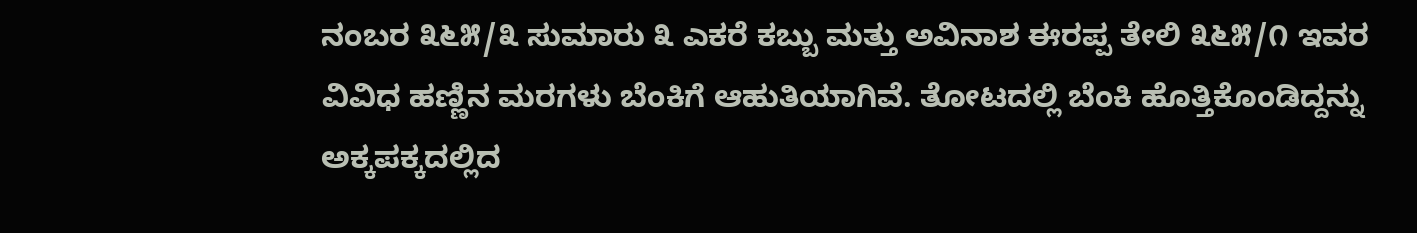ನಂಬರ ೩೬೫/೩ ಸುಮಾರು ೩ ಎಕರೆ ಕಬ್ಬು ಮತ್ತು ಅವಿನಾಶ ಈರಪ್ಪ ತೇಲಿ ೩೬೫/೧ ಇವರ ವಿವಿಧ ಹಣ್ಣಿನ ಮರಗಳು ಬೆಂಕಿಗೆ ಆಹುತಿಯಾಗಿವೆ. ತೋಟದಲ್ಲಿ ಬೆಂಕಿ ಹೊತ್ತಿಕೊಂಡಿದ್ದನ್ನು ಅಕ್ಕಪಕ್ಕದಲ್ಲಿದ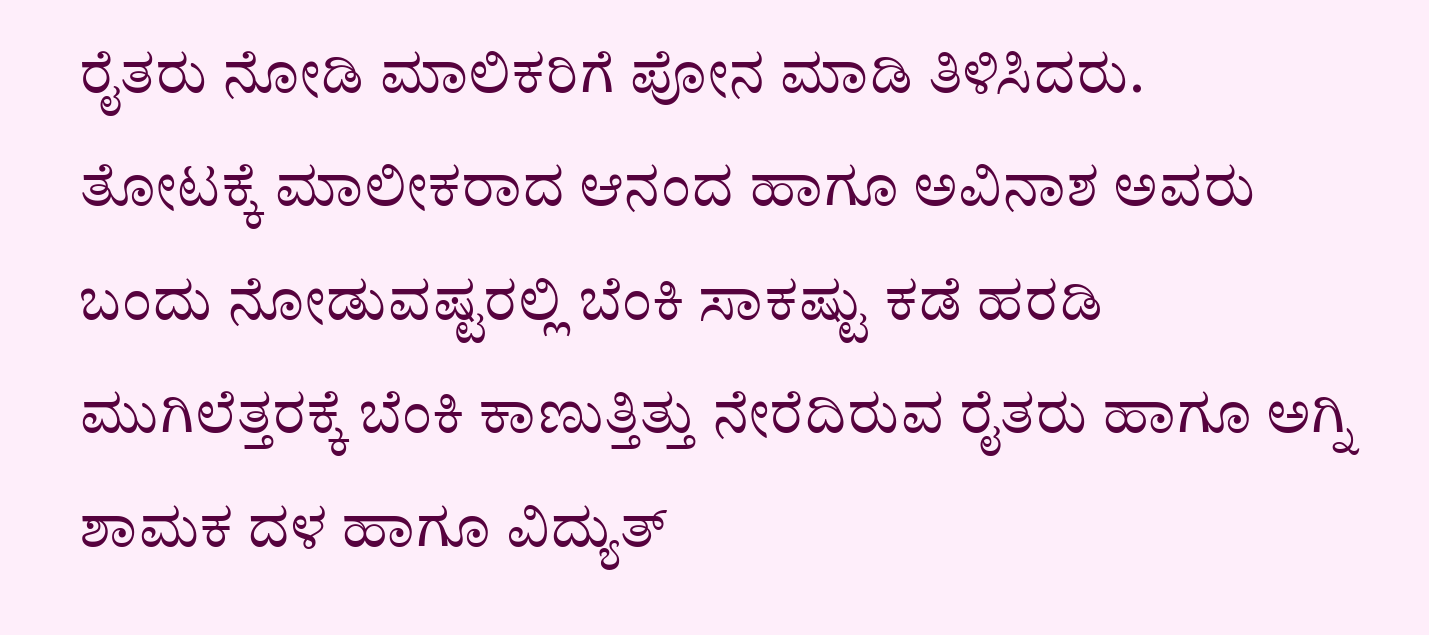ರೈತರು ನೋಡಿ ಮಾಲಿಕರಿಗೆ ಪೋನ ಮಾಡಿ ತಿಳಿಸಿದರು.
ತೋಟಕ್ಕೆ ಮಾಲೀಕರಾದ ಆನಂದ ಹಾಗೂ ಅವಿನಾಶ ಅವರು ಬಂದು ನೋಡುವಷ್ಟರಲ್ಲಿ ಬೆಂಕಿ ಸಾಕಷ್ಟು ಕಡೆ ಹರಡಿ ಮುಗಿಲೆತ್ತರಕ್ಕೆ ಬೆಂಕಿ ಕಾಣುತ್ತಿತ್ತು ನೇರೆದಿರುವ ರೈತರು ಹಾಗೂ ಅಗ್ನಿ ಶಾಮಕ ದಳ ಹಾಗೂ ವಿದ್ಯುತ್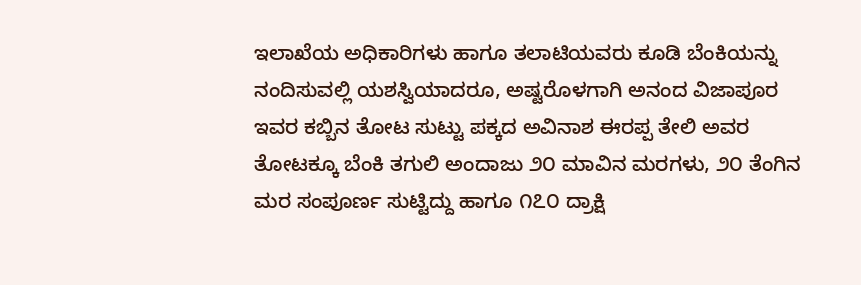ಇಲಾಖೆಯ ಅಧಿಕಾರಿಗಳು ಹಾಗೂ ತಲಾಟಿಯವರು ಕೂಡಿ ಬೆಂಕಿಯನ್ನು ನಂದಿಸುವಲ್ಲಿ ಯಶಸ್ವಿಯಾದರೂ, ಅಷ್ಟರೊಳಗಾಗಿ ಅನಂದ ವಿಜಾಪೂರ ಇವರ ಕಬ್ಬಿನ ತೋಟ ಸುಟ್ಟು ಪಕ್ಕದ ಅವಿನಾಶ ಈರಪ್ಪ ತೇಲಿ ಅವರ ತೋಟಕ್ಕೂ ಬೆಂಕಿ ತಗುಲಿ ಅಂದಾಜು ೨೦ ಮಾವಿನ ಮರಗಳು, ೨೦ ತೆಂಗಿನ ಮರ ಸಂಪೂರ್ಣ ಸುಟ್ಟಿದ್ದು ಹಾಗೂ ೧೭೦ ದ್ರಾಕ್ಷಿ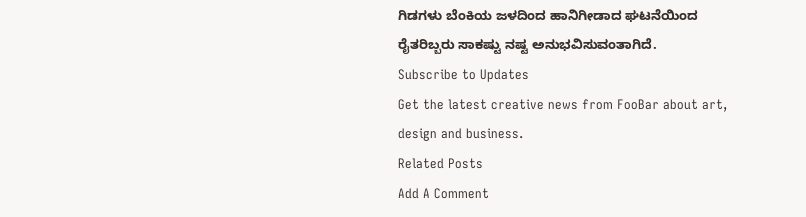ಗಿಡಗಳು ಬೆಂಕಿಯ ಜಳದಿಂದ ಹಾನಿಗೀಡಾದ ಘಟನೆಯಿಂದ ರೈತರಿಬ್ಬರು ಸಾಕಷ್ಟು ನಷ್ಟ ಅನುಭವಿಸುವಂತಾಗಿದೆ.
Subscribe to Updates
Get the latest creative news from FooBar about art, design and business.
Related Posts
Add A Comment